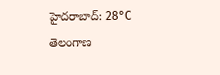హైదరాబాద్: 28°C
తెలంగాణ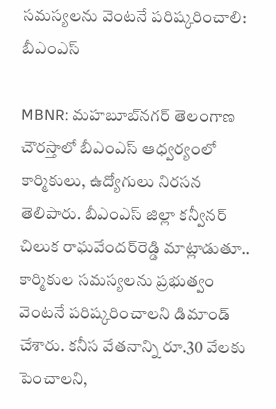సమస్యలను వెంటనే పరిష్కరించాలి: బీఎంఎస్

MBNR: మహబూబ్‌నగర్ తెలంగాణ చౌరస్తాలో బీఎంఎస్ ఆధ్వర్యంలో కార్మికులు, ఉద్యోగులు నిరసన తెలిపారు. బీఎంఎస్ జిల్లా కన్వీనర్ చిలుక రాఘవేందర్‌రెడ్డి మాట్లాడుతూ.. కార్మికుల సమస్యలను ప్రభుత్వం వెంటనే పరిష్కరించాలని డిమాండ్ చేశారు. కనీస వేతనాన్ని రూ.30 వేలకు పెంచాలని,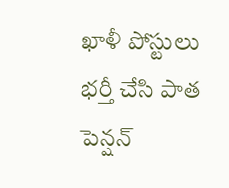ఖాళీ పోస్టులు భర్తీ చేసి పాత పెన్షన్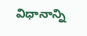విధానాన్ని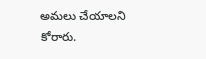అమలు చేయాలని కోరారు.